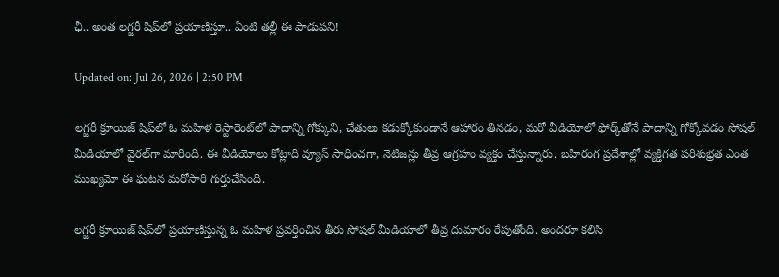ఛీ.. అంత లగ్జరీ షిప్‌లో ప్రయాణిస్తూ.. ఏంటి తల్లీ ఈ పాడుపని!

Updated on: Jul 26, 2026 | 2:50 PM

లగ్జరీ క్రూయిజ్ షిప్‌లో ఓ మహిళ రెస్టారెంట్‌లో పాదాన్ని గోక్కుని, చేతులు కడుక్కోకుండానే ఆహారం తినడం, మరో వీడియోలో ఫోర్క్‌తోనే పాదాన్ని గోక్కోవడం సోషల్ మీడియాలో వైరల్‌గా మారింది. ఈ వీడియోలు కోట్లాది వ్యూస్ సాధించగా, నెటిజన్లు తీవ్ర ఆగ్రహం వ్యక్తం చేస్తున్నారు. బహిరంగ ప్రదేశాల్లో వ్యక్తిగత పరిశుభ్రత ఎంత ముఖ్యమో ఈ ఘటన మరోసారి గుర్తుచేసింది.

లగ్జరీ క్రూయిజ్ షిప్‌లో ప్రయాణిస్తున్న ఓ మహిళ ప్రవర్తించిన తీరు సోషల్ మీడియాలో తీవ్ర దుమారం రేపుతోంది. అందరూ కలిసి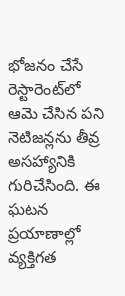భోజనం చేసే రెస్టారెంట్‌లో ఆమె చేసిన పని నెటిజన్లను తీవ్ర అసహ్యానికి గురిచేసింది. ఈ ఘటన ప్రయాణాల్లో వ్యక్తిగత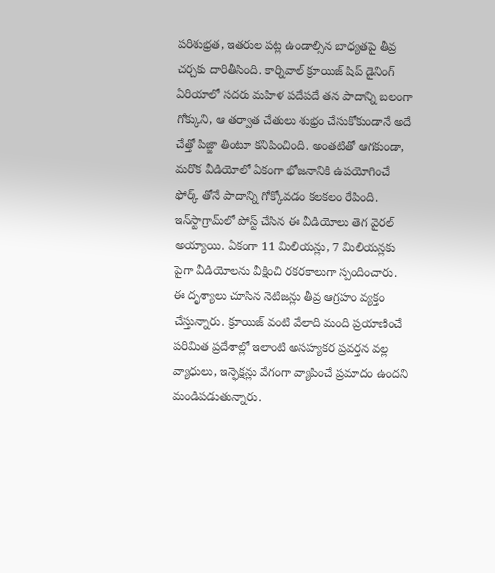పరిశుభ్రత, ఇతరుల పట్ల ఉండాల్సిన బాధ్యతపై తీవ్ర చర్చకు దారితీసింది. కార్నివాల్ క్రూయిజ్ షిప్ డైనింగ్ ఏరియాలో సదరు మహిళ పదేపదే తన పాదాన్ని బలంగా గోక్కుని, ఆ తర్వాత చేతులు శుభ్రం చేసుకోకుండానే అదే చేత్తో పిజ్జా తింటూ కనిపించింది. అంతటితో ఆగకుండా, మరొక వీడియోలో ఏకంగా భోజనానికి ఉపయోగించే ఫోర్క్ తోనే పాదాన్ని గోక్కోవడం కలకలం రేపింది. ఇన్‌స్టాగ్రామ్‌లో పోస్ట్ చేసిన ఈ వీడియోలు తెగ వైరల్‌ అయ్యాయి. ఏకంగా 11 మిలియన్లు, 7 మిలియన్లకు పైగా వీడియోలను వీక్షించి రకరకాలుగా స్పందించారు. ఈ దృశ్యాలు చూసిన నెటిజన్లు తీవ్ర ఆగ్రహం వ్యక్తం చేస్తున్నారు. క్రూయిజ్ వంటి వేలాది మంది ప్రయాణించే పరిమిత ప్రదేశాల్లో ఇలాంటి అసహ్యకర ప్రవర్తన వల్ల వ్యాధులు, ఇన్ఫెక్షన్లు వేగంగా వ్యాపించే ప్రమాదం ఉందని మండిపడుతున్నారు.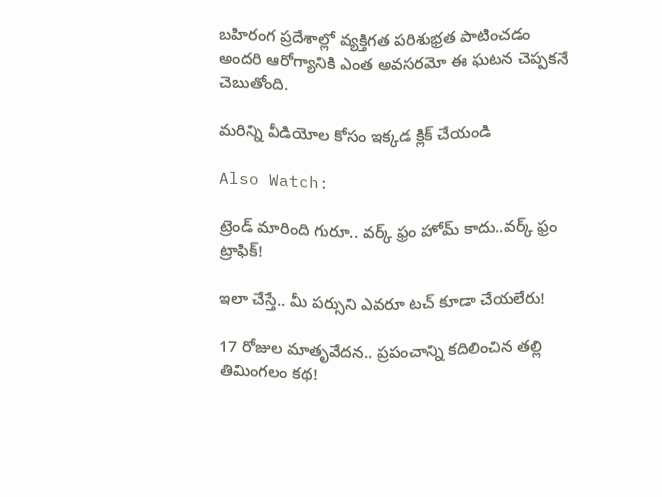బహిరంగ ప్రదేశాల్లో వ్యక్తిగత పరిశుభ్రత పాటించడం అందరి ఆరోగ్యానికి ఎంత అవసరమో ఈ ఘటన చెప్పకనే చెబుతోంది.

మరిన్ని వీడియోల కోసం ఇక్కడ క్లిక్ చేయండి

Also Watch:

ట్రెండ్‌ మారింది గురూ.. వర్క్‌ ఫ్రం హోమ్‌ కాదు..వర్క్‌ ఫ్రం ట్రాఫిక్‌!

ఇలా చేస్తే.. మీ పర్సుని ఎవరూ టచ్ కూడా చేయలేరు!

17 రోజుల మాతృవేదన.. ప్రపంచాన్ని కదిలించిన తల్లి తిమింగలం కథ!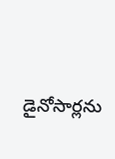డైనోసార్లను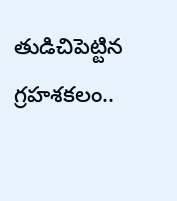తుడిచిపెట్టిన గ్రహశకలం..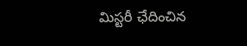మిస్టరీ ఛేదించిన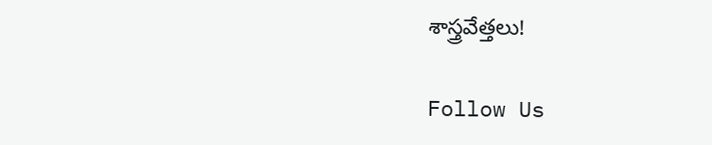శాస్త్రవేత్తలు!

Follow Us